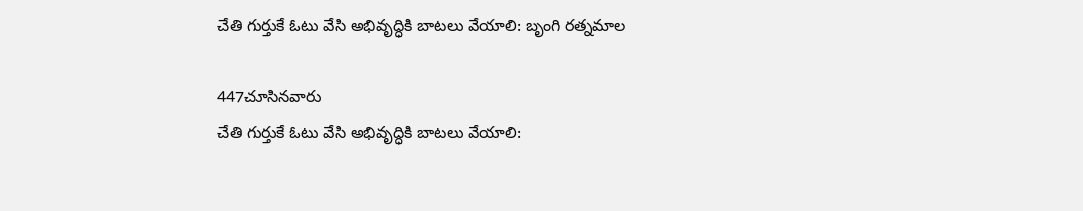చేతి గుర్తుకే ఓటు వేసి అభివృద్ధికి బాటలు వేయాలి: బృంగి రత్నమాల

447చూసినవారు
చేతి గుర్తుకే ఓటు వేసి అభివృద్ధికి బాటలు వేయాలి: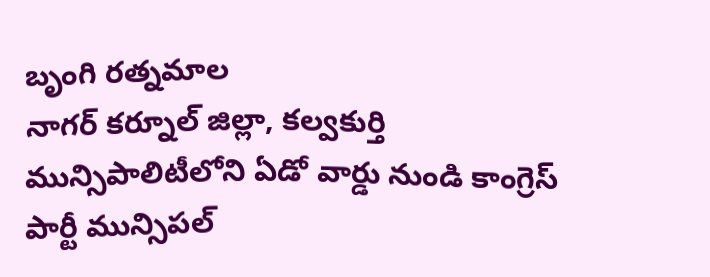బృంగి రత్నమాల
నాగర్ కర్నూల్ జిల్లా, కల్వకుర్తి మున్సిపాలిటీలోని ఏడో వార్డు నుండి కాంగ్రెస్ పార్టీ మున్సిపల్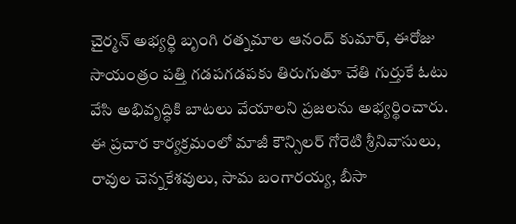చైర్మన్ అభ్యర్థి బృంగి రత్నమాల ఆనంద్ కుమార్, ఈరోజు సాయంత్రం పత్తి గడపగడపకు తిరుగుతూ చేతి గుర్తుకే ఓటు వేసి అభివృద్ధికి బాటలు వేయాలని ప్రజలను అభ్యర్థించారు. ఈ ప్రచార కార్యక్రమంలో మాజీ కౌన్సిలర్ గోరెటి శ్రీనివాసులు, రావుల చెన్నకేశవులు, సామ బంగారయ్య, బీసా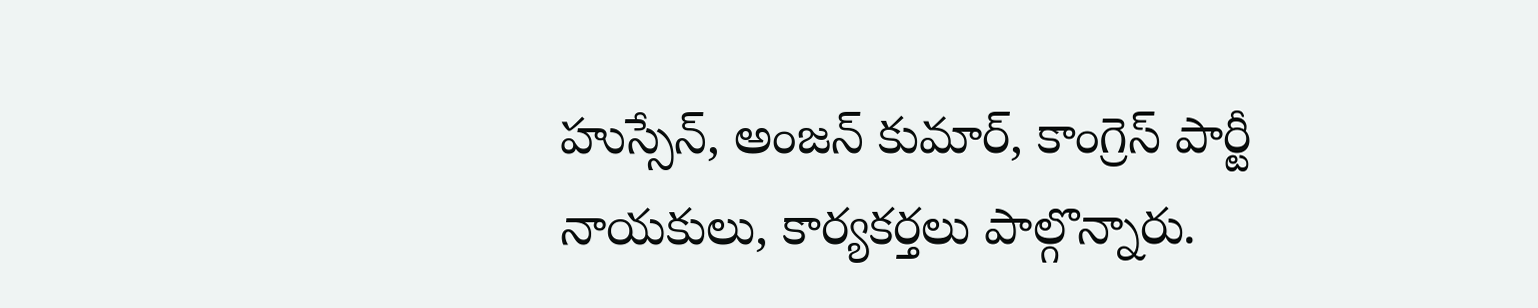హుస్సేన్, అంజన్ కుమార్, కాంగ్రెస్ పార్టీ నాయకులు, కార్యకర్తలు పాల్గొన్నారు.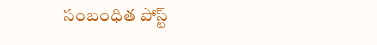సంబంధిత పోస్ట్